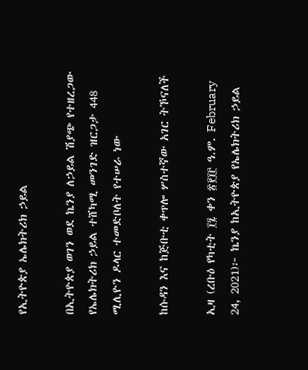የኢትዮጵያ ኤሌክትሪክ ኃይል

በኢትዮጵያ ወገን ወደ ኬንያ ለኃይል ሽያጭ የተዘረጋው የኤሌክትሪክ ኃይል ተሸካሚ መንገድ ዝርጋታ 448 ሚሊዮን ዶላር ተመድቦለት የተሠራ ነው

ከሱዳን እና ከጅቡቲ ቀጥሎ ሦስተኛው አገር ትኾናለች

ኢዛ (ረቡዕ የካቲት ፲፯ ቀን ፳፻፲፫ ዓ.ም. February 24, 2021)፦ ኬንያ ከኢትዮጵያ የኤሌክትሪክ ኃይል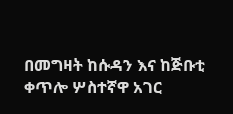በመግዛት ከሱዳን እና ከጅቡቲ ቀጥሎ ሦስተኛዋ አገር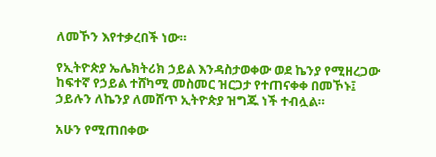ለመኾን እየተቃረበች ነው።

የኢትዮጵያ ኤሌክትሪክ ኃይል እንዳስታወቀው ወደ ኬንያ የሚዘረጋው ከፍተኛ የኃይል ተሸካሚ መስመር ዝርጋታ የተጠናቀቀ በመኾኑ፤ ኃይሉን ለኬንያ ለመሸጥ ኢትዮጵያ ዝግጁ ነች ተብሏል።

አሁን የሚጠበቀው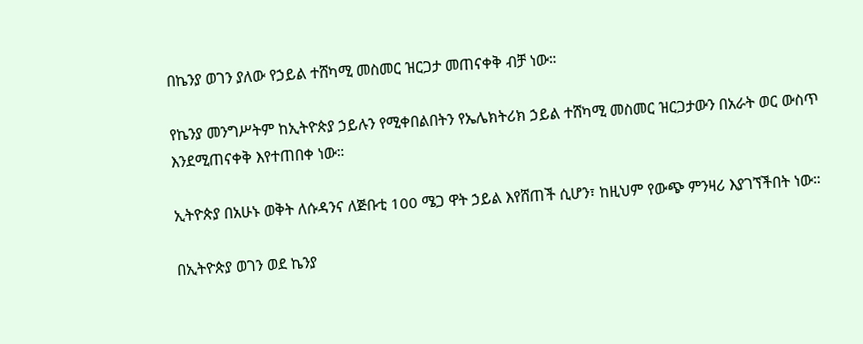በኬንያ ወገን ያለው የኃይል ተሸካሚ መስመር ዝርጋታ መጠናቀቅ ብቻ ነው።

የኬንያ መንግሥትም ከኢትዮጵያ ኃይሉን የሚቀበልበትን የኤሌክትሪክ ኃይል ተሸካሚ መስመር ዝርጋታውን በአራት ወር ውስጥ እንደሚጠናቀቅ እየተጠበቀ ነው።

ኢትዮጵያ በአሁኑ ወቅት ለሱዳንና ለጅቡቲ 100 ሜጋ ዋት ኃይል እየሸጠች ሲሆን፣ ከዚህም የውጭ ምንዛሪ እያገኘችበት ነው።

በኢትዮጵያ ወገን ወደ ኬንያ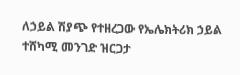ለኃይል ሽያጭ የተዘረጋው የኤሌክትሪክ ኃይል ተሸካሚ መንገድ ዝርጋታ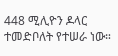448 ሚሊዮን ዶላር ተመድቦለት የተሠራ ነው።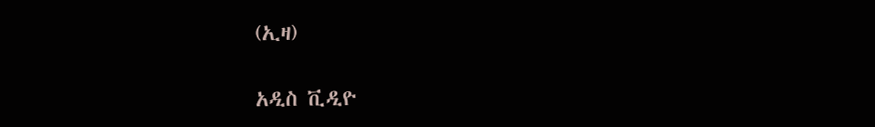(ኢዛ)

አዲስ ቪዲዮ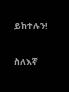ይከተሉን!

ስለእኛ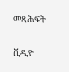መጻሕፍት

ቪዲዮ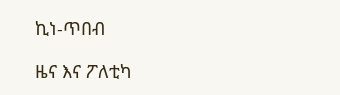ኪነ-ጥበብ

ዜና እና ፖለቲካ